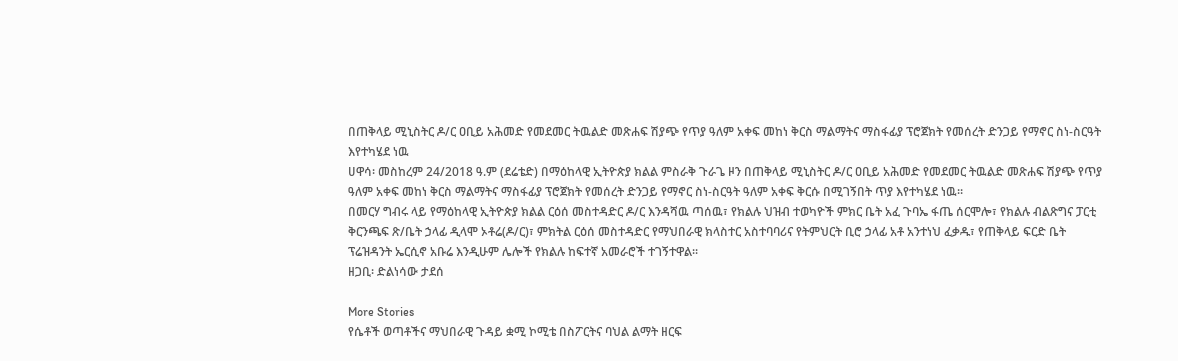በጠቅላይ ሚኒስትር ዶ/ር ዐቢይ አሕመድ የመደመር ትዉልድ መጽሐፍ ሽያጭ የጥያ ዓለም አቀፍ መከነ ቅርስ ማልማትና ማስፋፊያ ፕሮጀክት የመሰረት ድንጋይ የማኖር ስነ-ስርዓት እየተካሄደ ነዉ
ሀዋሳ፡ መስከረም 24/2018 ዓ.ም (ደሬቴድ) በማዕከላዊ ኢትዮጵያ ክልል ምስራቅ ጉራጌ ዞን በጠቅላይ ሚኒስትር ዶ/ር ዐቢይ አሕመድ የመደመር ትዉልድ መጽሐፍ ሽያጭ የጥያ ዓለም አቀፍ መከነ ቅርስ ማልማትና ማስፋፊያ ፕሮጀክት የመሰረት ድንጋይ የማኖር ስነ-ስርዓት ዓለም አቀፍ ቅርሱ በሚገኝበት ጥያ እየተካሄደ ነዉ።
በመርሃ ግብሩ ላይ የማዕከላዊ ኢትዮጵያ ክልል ርዕሰ መስተዳድር ዶ/ር እንዳሻዉ ጣሰዉ፣ የክልሉ ህዝብ ተወካዮች ምክር ቤት አፈ ጉባኤ ፋጤ ሰርሞሎ፣ የክልሉ ብልጽግና ፓርቲ ቅርንጫፍ ጽ/ቤት ኃላፊ ዲላሞ ኦቶሬ(ዶ/ር)፣ ምክትል ርዕሰ መስተዳድር የማህበራዊ ክላስተር አስተባባሪና የትምህርት ቢሮ ኃላፊ አቶ አንተነህ ፈቃዱ፣ የጠቅላይ ፍርድ ቤት ፕሬዝዳንት ኤርሲኖ አቡሬ እንዲሁም ሌሎች የክልሉ ከፍተኛ አመራሮች ተገኝተዋል፡፡
ዘጋቢ፡ ድልነሳው ታደሰ

More Stories
የሴቶች ወጣቶችና ማህበራዊ ጉዳይ ቋሚ ኮሚቴ በስፖርትና ባህል ልማት ዘርፍ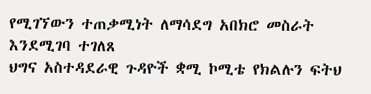የሚገኘውን ተጠቃሚነት ለማሳደግ አበክሮ መስራት እንደሚገባ ተገለጸ
ህግና አስተዳደራዊ ጉዳዮች ቋሚ ኮሚቴ የክልሉን ፍትህ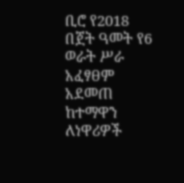ቢሮ የ2018 በጀት ዓመት የ6 ወራት ሥራ አፈፃፀም አደመጠ
ከተማዋን ለነዋሪዎች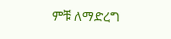ምቹ ለማድረግ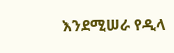እንደሚሠራ የዲላ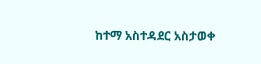ከተማ አስተዳደር አስታወቀ